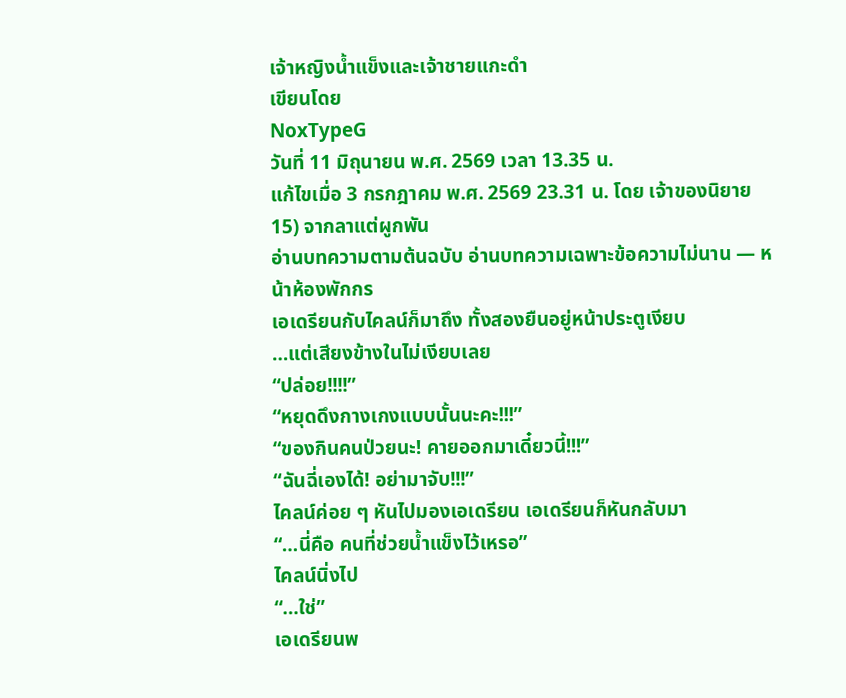เจ้าหญิงน้ำแข็งและเจ้าชายแกะดำ
เขียนโดย
NoxTypeG
วันที่ 11 มิถุนายน พ.ศ. 2569 เวลา 13.35 น.
แก้ไขเมื่อ 3 กรกฎาคม พ.ศ. 2569 23.31 น. โดย เจ้าของนิยาย
15) จากลาแต่ผูกพัน
อ่านบทความตามต้นฉบับ อ่านบทความเฉพาะข้อความไม่นาน — หน้าห้องพักกร
เอเดรียนกับไคลน์ก็มาถึง ทั้งสองยืนอยู่หน้าประตูเงียบ
…แต่เสียงข้างในไม่เงียบเลย
“ปล่อย!!!!”
“หยุดดึงกางเกงแบบนั้นนะคะ!!!”
“ของกินคนป่วยนะ! คายออกมาเดี๋ยวนี้!!!”
“ฉันฉี่เองได้! อย่ามาจับ!!!”
ไคลน์ค่อย ๆ หันไปมองเอเดรียน เอเดรียนก็หันกลับมา
“…นี่คือ คนที่ช่วยน้ำแข็งไว้เหรอ”
ไคลน์นิ่งไป
“…ใช่”
เอเดรียนพ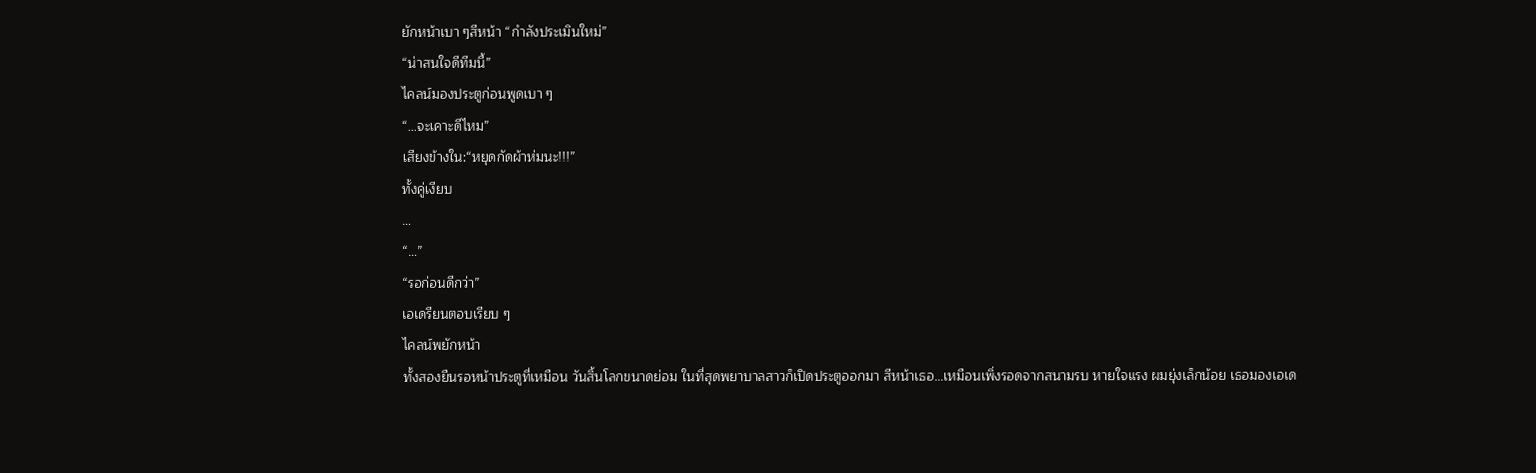ยักหน้าเบา ๆสีหน้า “กำลังประเมินใหม่”
“น่าสนใจดีทีมนี้”
ไคลน์มองประตูก่อนพูดเบา ๆ
“…จะเคาะดีไหม”
เสียงข้างใน:“หยุดกัดผ้าห่มนะ!!!”
ทั้งคู่เงียบ
…
“…”
“รอก่อนดีกว่า”
เอเดรียนตอบเรียบ ๆ
ไคลน์พยักหน้า
ทั้งสองยืนรอหน้าประตูที่เหมือน วันสิ้นโลกขนาดย่อม ในที่สุดพยาบาลสาวก็เปิดประตูออกมา สีหน้าเธอ…เหมือนเพิ่งรอดจากสนามรบ หายใจแรง ผมยุ่งเล็กน้อย เธอมองเอเด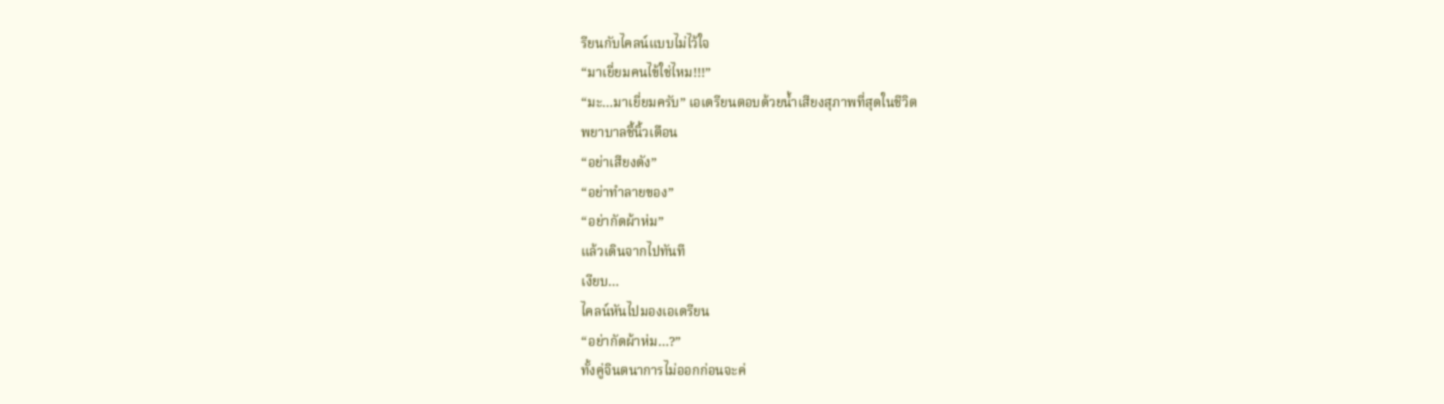รียนกับไคลน์แบบไม่ไว้ใจ
“มาเยี่ยมคนไข้ใช่ไหม!!!”
“มะ…มาเยี่ยมครับ” เอเดรียนตอบด้วยน้ำเสียงสุภาพที่สุดในชีวิต
พยาบาลชี้นิ้วเตือน
“อย่าเสียงดัง”
“อย่าทำลายของ”
“อย่ากัดผ้าห่ม”
แล้วเดินจากไปทันที
เงียบ…
ไคลน์หันไปมองเอเดรียน
“อย่ากัดผ้าห่ม…?”
ทั้งคู่จินตนาการไม่ออกก่อนจะค่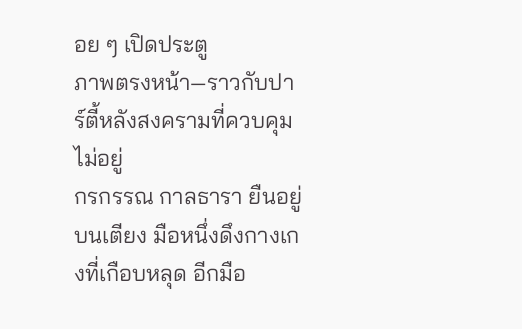อย ๆ เปิดประตู
ภาพตรงหน้า—ราวกับปาร์ตี้หลังสงครามที่ควบคุมไม่อยู่
กรกรรณ กาลธารา ยืนอยู่บนเตียง มือหนึ่งดึงกางเกงที่เกือบหลุด อีกมือ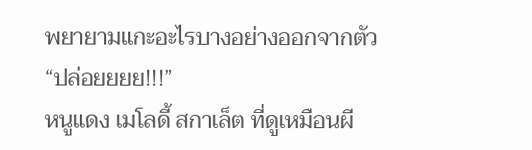พยายามแกะอะไรบางอย่างออกจากตัว
“ปล่อยยยย!!!”
หนูแดง เมโลดี้ สกาเล็ต ที่ดูเหมือนผี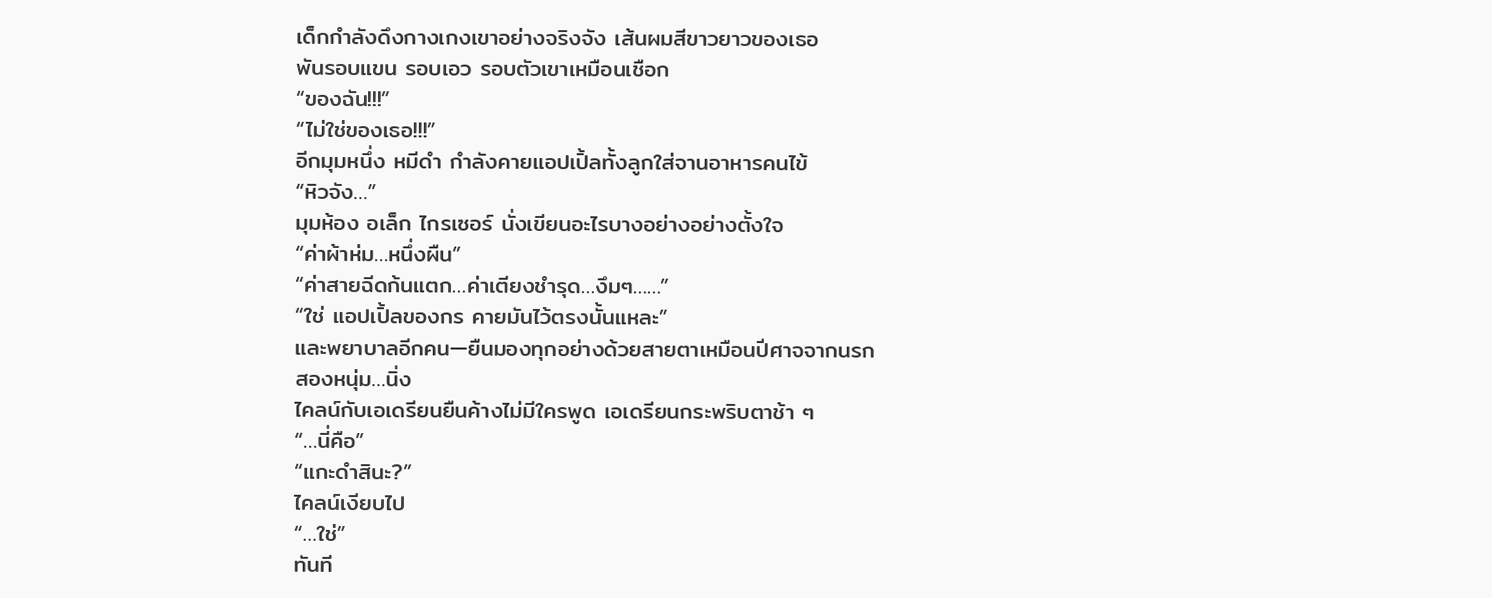เด็กกำลังดึงกางเกงเขาอย่างจริงจัง เส้นผมสีขาวยาวของเธอ
พันรอบแขน รอบเอว รอบตัวเขาเหมือนเชือก
“ของฉัน!!!”
“ไม่ใช่ของเธอ!!!”
อีกมุมหนึ่ง หมีดำ กำลังคายแอปเปิ้ลทั้งลูกใส่จานอาหารคนไข้
“หิวจัง…”
มุมห้อง อเล็ก ไกรเซอร์ นั่งเขียนอะไรบางอย่างอย่างตั้งใจ
“ค่าผ้าห่ม…หนึ่งผืน”
“ค่าสายฉีดก้นแตก…ค่าเตียงชำรุด…งึมๆ……”
“ใช่ แอปเปิ้ลของกร คายมันไว้ตรงนั้นแหละ”
และพยาบาลอีกคน—ยืนมองทุกอย่างด้วยสายตาเหมือนปีศาจจากนรก
สองหนุ่ม…นิ่ง
ไคลน์กับเอเดรียนยืนค้างไม่มีใครพูด เอเดรียนกระพริบตาช้า ๆ
“…นี่คือ”
“แกะดำสินะ?”
ไคลน์เงียบไป
“…ใช่”
ทันที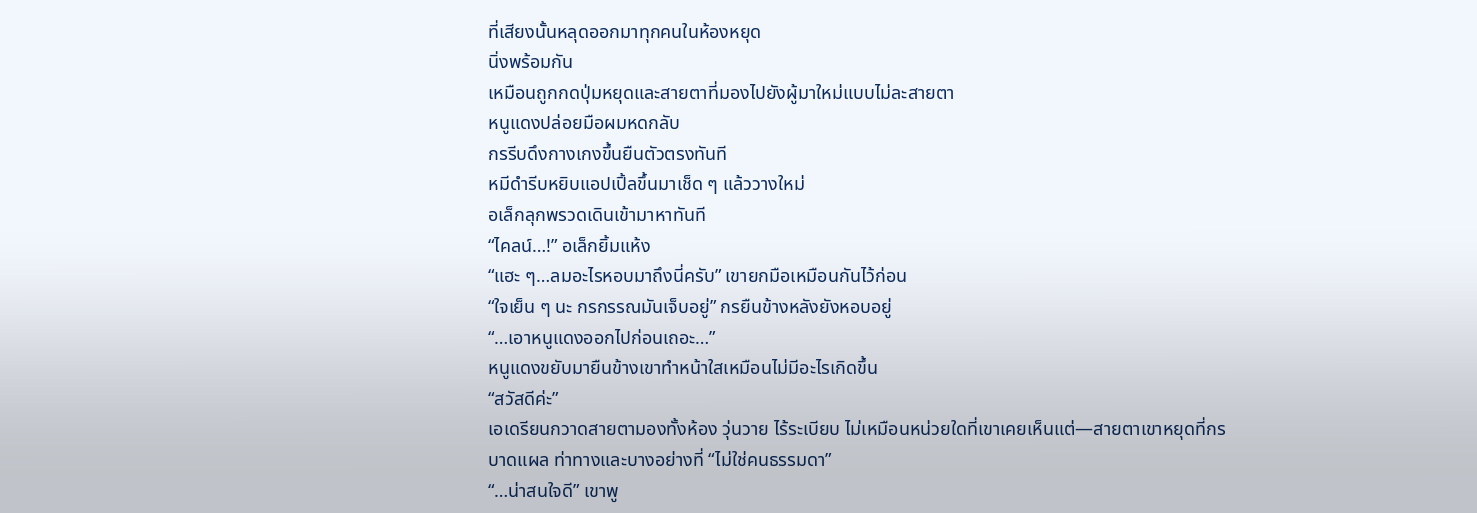ที่เสียงนั้นหลุดออกมาทุกคนในห้องหยุด
นิ่งพร้อมกัน
เหมือนถูกกดปุ่มหยุดและสายตาที่มองไปยังผู้มาใหม่แบบไม่ละสายตา
หนูแดงปล่อยมือผมหดกลับ
กรรีบดึงกางเกงขึ้นยืนตัวตรงทันที
หมีดำรีบหยิบแอปเปิ้ลขึ้นมาเช็ด ๆ แล้ววางใหม่
อเล็กลุกพรวดเดินเข้ามาหาทันที
“ไคลน์…!” อเล็กยิ้มแห้ง
“แฮะ ๆ…ลมอะไรหอบมาถึงนี่ครับ” เขายกมือเหมือนกันไว้ก่อน
“ใจเย็น ๆ นะ กรกรรณมันเจ็บอยู่” กรยืนข้างหลังยังหอบอยู่
“…เอาหนูแดงออกไปก่อนเถอะ…”
หนูแดงขยับมายืนข้างเขาทำหน้าใสเหมือนไม่มีอะไรเกิดขึ้น
“สวัสดีค่ะ”
เอเดรียนกวาดสายตามองทั้งห้อง วุ่นวาย ไร้ระเบียบ ไม่เหมือนหน่วยใดที่เขาเคยเห็นแต่—สายตาเขาหยุดที่กร
บาดแผล ท่าทางและบางอย่างที่ “ไม่ใช่คนธรรมดา”
“…น่าสนใจดี” เขาพู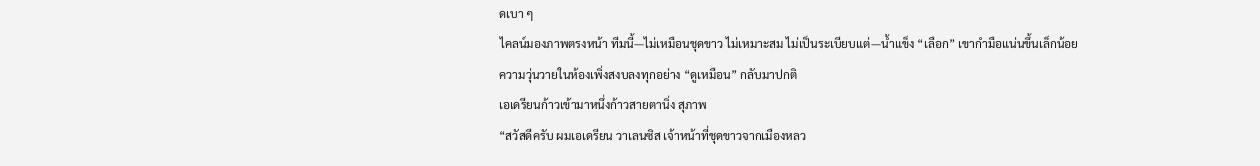ดเบา ๆ
ไคลน์มองภาพตรงหน้า ทีมนี้—ไม่เหมือนชุดขาว ไม่เหมาะสม ไม่เป็นระเบียบแต่—น้ำแข็ง “เลือก” เขากำมือแน่นขึ้นเล็กน้อย
ความวุ่นวายในห้องเพิ่งสงบลงทุกอย่าง “ดูเหมือน” กลับมาปกติ
เอเดรียนก้าวเข้ามาหนึ่งก้าวสายตานิ่ง สุภาพ
“สวัสดีครับ ผมเอเดรียน วาเลนซิส เจ้าหน้าที่ชุดขาวจากเมืองหลว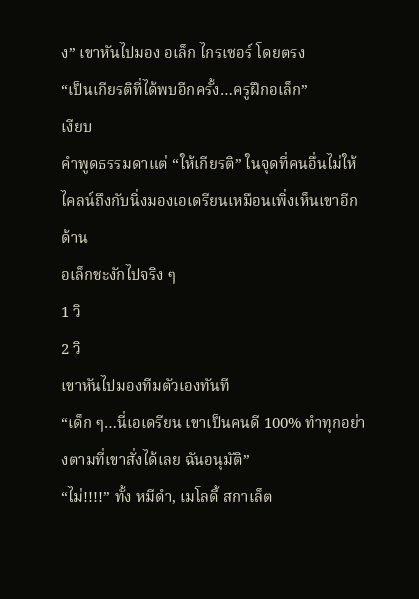ง” เขาหันไปมอง อเล็ก ไกรเซอร์ โดยตรง
“เป็นเกียรติที่ได้พบอีกครั้ง…ครูฝึกอเล็ก”
เงียบ
คำพูดธรรมดาแต่ “ให้เกียรติ” ในจุดที่คนอื่นไม่ให้ ไคลน์ถึงกับนิ่งมองเอเดรียนเหมือนเพิ่งเห็นเขาอีกด้าน
อเล็กชะงักไปจริง ๆ
1 วิ
2 วิ
เขาหันไปมองทีมตัวเองทันที
“เด็ก ๆ…นี่เอเดรียน เขาเป็นคนดี 100% ทำทุกอย่างตามที่เขาสั่งได้เลย ฉันอนุมัติ”
“ไม่!!!!” ทั้ง หมีดำ, เมโลดี้ สกาเล็ต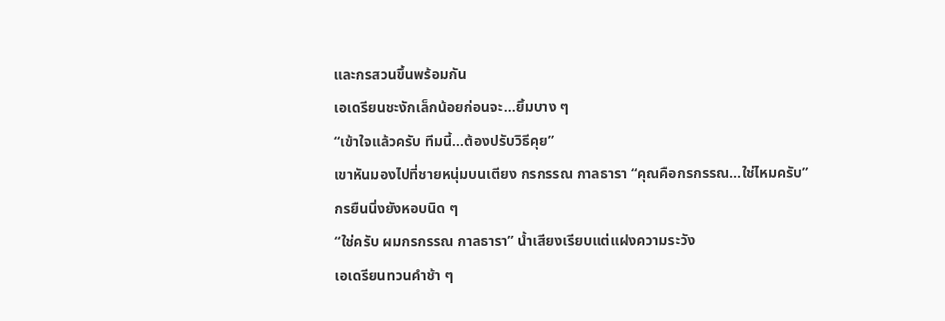และกรสวนขึ้นพร้อมกัน
เอเดรียนชะงักเล็กน้อยก่อนจะ…ยิ้มบาง ๆ
“เข้าใจแล้วครับ ทีมนี้…ต้องปรับวิธีคุย”
เขาหันมองไปที่ชายหนุ่มบนเตียง กรกรรณ กาลธารา “คุณคือกรกรรณ…ใช่ไหมครับ”
กรยืนนิ่งยังหอบนิด ๆ
“ใช่ครับ ผมกรกรรณ กาลธารา” น้ำเสียงเรียบแต่แฝงความระวัง
เอเดรียนทวนคำช้า ๆ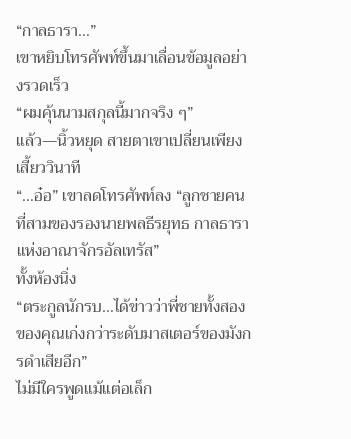“กาลธารา…”
เขาหยิบโทรศัพท์ขึ้นมาเลื่อนข้อมูลอย่างรวดเร็ว
“ผมคุ้นนามสกุลนี้มากจริง ๆ”
แล้ว—นิ้วหยุด สายตาเขาเปลี่ยนเพียงเสี้ยววินาที
“…อ๋อ” เขาลดโทรศัพท์ลง “ลูกชายคนที่สามของรองนายพลธีรยุทธ กาลธารา แห่งอาณาจักรอัลเทรัส”
ทั้งห้องนิ่ง
“ตระกูลนักรบ…ได้ข่าวว่าพี่ชายทั้งสองของคุณเก่งกว่าระดับมาสเตอร์ของมังกรดำเสียอีก”
ไม่มีใครพูดแม้แต่อเล็ก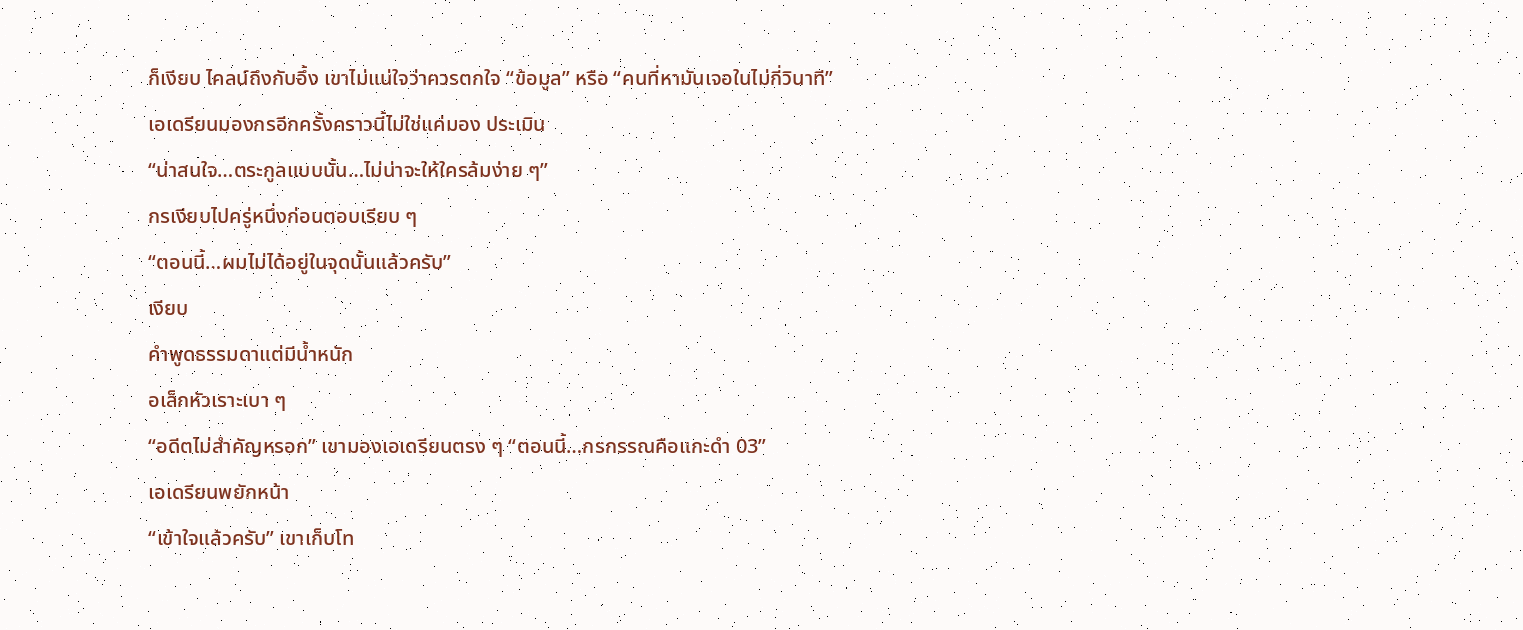ก็เงียบ ไคลน์ถึงกับอึ้ง เขาไม่แน่ใจว่าควรตกใจ “ข้อมูล” หรือ “คนที่หามันเจอในไม่กี่วินาที”
เอเดรียนมองกรอีกครั้งคราวนี้ไม่ใช่แค่มอง ประเมิน
“น่าสนใจ…ตระกูลแบบนั้น…ไม่น่าจะให้ใครล้มง่าย ๆ”
กรเงียบไปครู่หนึ่งก่อนตอบเรียบ ๆ
“ตอนนี้…ผมไม่ได้อยู่ในจุดนั้นแล้วครับ”
เงียบ
คำพูดธรรมดาแต่มีน้ำหนัก
อเล็กหัวเราะเบา ๆ
“อดีตไม่สำคัญหรอก” เขามองเอเดรียนตรง ๆ “ตอนนี้…กรกรรณคือแกะดำ 03”
เอเดรียนพยักหน้า
“เข้าใจแล้วครับ” เขาเก็บโท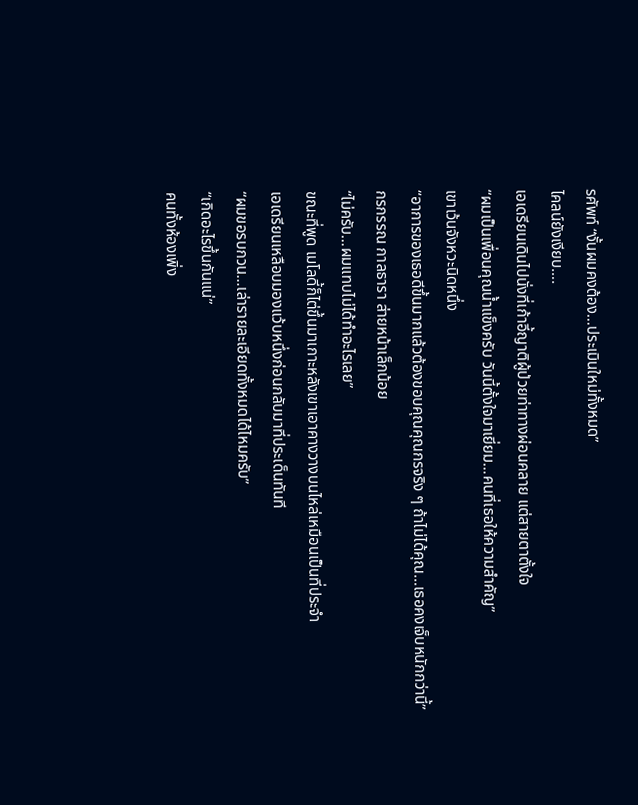รศัพท์ “งั้นผมคงต้อง…ประเมินใหม่ทั้งหมด”
ไคลน์ยังเงียบ….
เอเดรียนเดินไปนั่งที่เก้าอี้ญาติผู้ป่วยท่าทางผ่อนคลาย แต่สายตาตั้งใจ
“ผมเป็นเพื่อนคุณน้ำแข็งครับ วันนี้ตั้งใจมาเยี่ยม…คนที่เธอให้ความสำคัญ”
เขาเว้นจังหวะนิดหนึ่ง
“อาการของเธอดีขึ้นมากแล้วต้องขอบคุณคุณกรจริง ๆ ถ้าไม่ได้คุณ…เธอคงเจ็บหนักกว่านี้”
กรกรรณ กาลธารา ส่ายหน้าเล็กน้อย
“ไม่ครับ…ผมแทบไม่ได้ทำอะไรเลย”
ขณะที่พูด เมโลดี้ก็ไต่ขึ้นมาเกาะหลังเขาเอาคางวางบนไหล่เหมือนเป็นที่ประจำ
เอเดรียนเหลือบมองแว้บหนึ่งก่อนกลับมาที่ประเด็นทันที
“ผมขอรบกวน…เล่ารายละเอียดทั้งหมดได้ไหมครับ”
“เกิดอะไรขึ้นกันแน่”
คนทั้งห้องเพิ่ง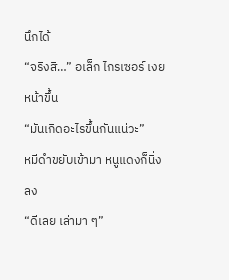นึกได้
“จริงสิ…” อเล็ก ไกรเซอร์ เงยหน้าขึ้น
“มันเกิดอะไรขึ้นกันแน่วะ”
หมีดำขยับเข้ามา หนูแดงก็นิ่งลง
“ดีเลย เล่ามา ๆ”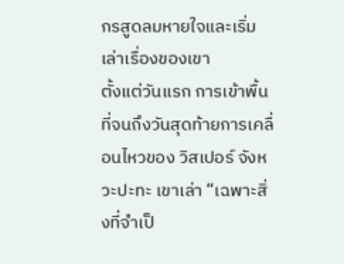กรสูดลมหายใจและเริ่มเล่าเรื่องของเขา
ตั้งแต่วันแรก การเข้าพื้นที่จนถึงวันสุดท้ายการเคลื่อนไหวของ วิสเปอร์ จังหวะปะทะ เขาเล่า “เฉพาะสิ่งที่จำเป็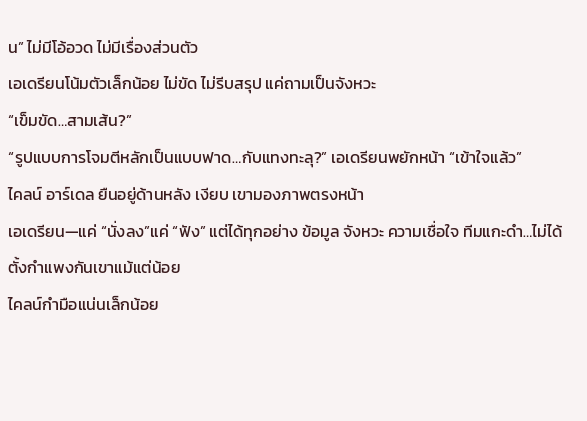น” ไม่มีโอ้อวด ไม่มีเรื่องส่วนตัว
เอเดรียนโน้มตัวเล็กน้อย ไม่ขัด ไม่รีบสรุป แค่ถามเป็นจังหวะ
“เข็มขัด…สามเส้น?”
“รูปแบบการโจมตีหลักเป็นแบบฟาด…กับแทงทะลุ?” เอเดรียนพยักหน้า “เข้าใจแล้ว”
ไคลน์ อาร์เดล ยืนอยู่ด้านหลัง เงียบ เขามองภาพตรงหน้า
เอเดรียน—แค่ “นั่งลง”แค่ “ฟัง” แต่ได้ทุกอย่าง ข้อมูล จังหวะ ความเชื่อใจ ทีมแกะดำ…ไม่ได้ตั้งกำแพงกันเขาแม้แต่น้อย
ไคลน์กำมือแน่นเล็กน้อย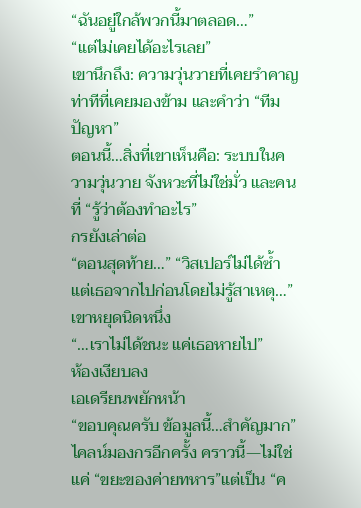“ฉันอยู่ใกล้พวกนี้มาตลอด…”
“แต่ไม่เคยได้อะไรเลย”
เขานึกถึง: ความวุ่นวายที่เคยรำคาญ ท่าทีที่เคยมองข้าม และคำว่า “ทีมปัญหา”
ตอนนี้…สิ่งที่เขาเห็นคือ: ระบบในความวุ่นวาย จังหวะที่ไม่ใช่มั่ว และคนที่ “รู้ว่าต้องทำอะไร”
กรยังเล่าต่อ
“ตอนสุดท้าย…” “วิสเปอร์ไม่ได้ซ้ำ แต่เธอจากไปก่อนโดยไม่รู้สาเหตุ…” เขาหยุดนิดหนึ่ง
“…เราไม่ได้ชนะ แค่เธอหายไป”
ห้องเงียบลง
เอเดรียนพยักหน้า
“ขอบคุณครับ ข้อมูลนี้…สำคัญมาก”
ไคลน์มองกรอีกครั้ง คราวนี้—ไม่ใช่แค่ “ขยะของค่ายทหาร”แต่เป็น “ค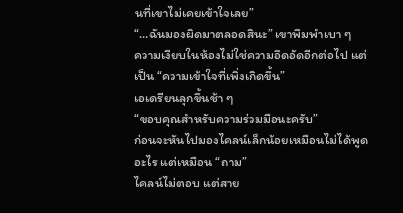นที่เขาไม่เคยเข้าใจเลย”
“…ฉันมองผิดมาตลอดสินะ” เขาพึมพำเบา ๆ
ความเงียบในห้องไม่ใช่ความอึดอัดอีกต่อไป แต่เป็น “ความเข้าใจที่เพิ่งเกิดขึ้น”
เอเดรียนลุกขึ้นช้า ๆ
“ขอบคุณสำหรับความร่วมมือนะครับ”
ก่อนจะหันไปมองไคลน์เล็กน้อยเหมือนไม่ได้พูดอะไร แต่เหมือน “ถาม”
ไคลน์ไม่ตอบ แต่สาย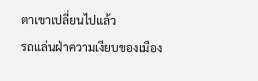ตาเขาเปลี่ยนไปแล้ว
รถแล่นฝ่าความเงียบของเมือง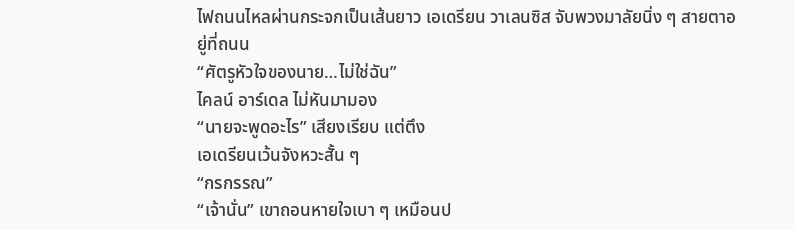ไฟถนนไหลผ่านกระจกเป็นเส้นยาว เอเดรียน วาเลนซิส จับพวงมาลัยนิ่ง ๆ สายตาอยู่ที่ถนน
“ศัตรูหัวใจของนาย…ไม่ใช่ฉัน”
ไคลน์ อาร์เดล ไม่หันมามอง
“นายจะพูดอะไร” เสียงเรียบ แต่ตึง
เอเดรียนเว้นจังหวะสั้น ๆ
“กรกรรณ”
“เจ้านั่น” เขาถอนหายใจเบา ๆ เหมือนป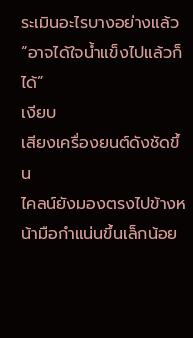ระเมินอะไรบางอย่างแล้ว
“อาจได้ใจน้ำแข็งไปแล้วก็ได้”
เงียบ
เสียงเครื่องยนต์ดังชัดขึ้น
ไคลน์ยังมองตรงไปข้างหน้ามือกำแน่นขึ้นเล็กน้อย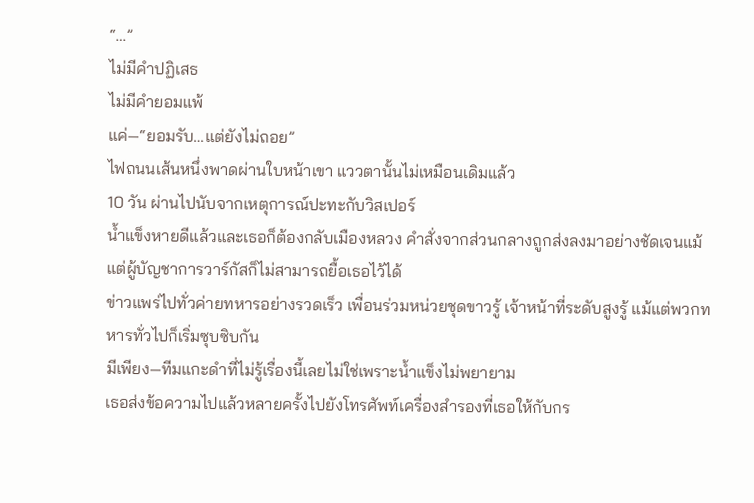“…”
ไม่มีคำปฏิเสธ
ไม่มีคำยอมแพ้
แค่—“ยอมรับ…แต่ยังไม่ถอย”
ไฟถนนเส้นหนึ่งพาดผ่านใบหน้าเขา แววตานั้นไม่เหมือนเดิมแล้ว
10 วัน ผ่านไปนับจากเหตุการณ์ปะทะกับวิสเปอร์
น้ำแข็งหายดีแล้วและเธอก็ต้องกลับเมืองหลวง คำสั่งจากส่วนกลางถูกส่งลงมาอย่างชัดเจนแม้แต่ผู้บัญชาการวาร์กัสก็ไม่สามารถยื้อเธอไว้ได้
ข่าวแพร่ไปทั่วค่ายทหารอย่างรวดเร็ว เพื่อนร่วมหน่วยชุดขาวรู้ เจ้าหน้าที่ระดับสูงรู้ แม้แต่พวกทหารทั่วไปก็เริ่มซุบซิบกัน
มีเพียง—ทีมแกะดำที่ไม่รู้เรื่องนี้เลยไม่ใช่เพราะน้ำแข็งไม่พยายาม
เธอส่งข้อความไปแล้วหลายครั้งไปยังโทรศัพท์เครื่องสำรองที่เธอให้กับกร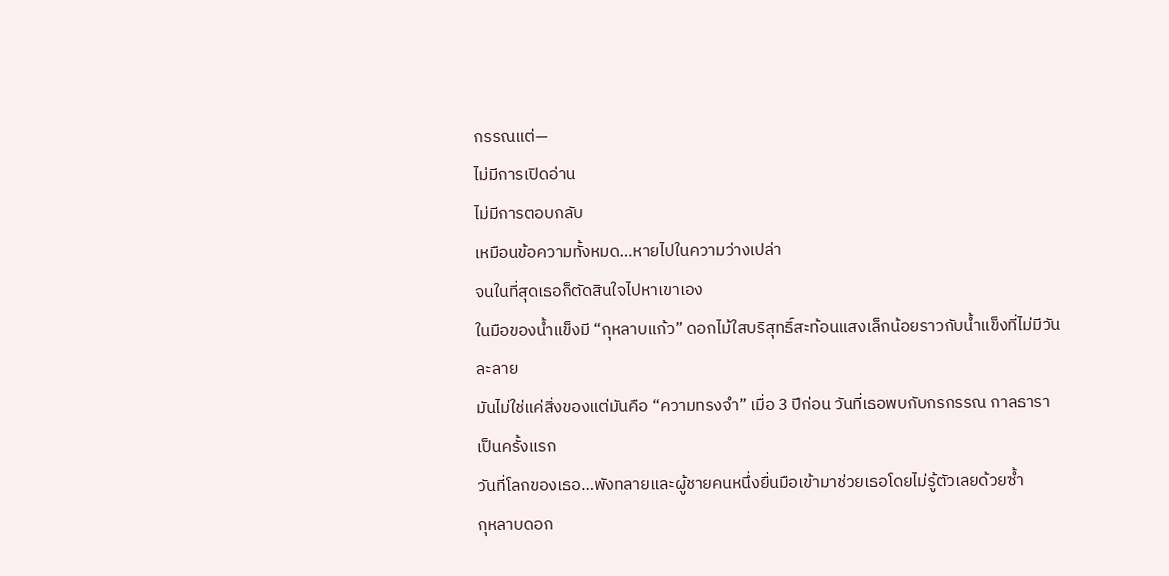กรรณแต่—
ไม่มีการเปิดอ่าน
ไม่มีการตอบกลับ
เหมือนข้อความทั้งหมด…หายไปในความว่างเปล่า
จนในที่สุดเธอก็ตัดสินใจไปหาเขาเอง
ในมือของน้ำแข็งมี “กุหลาบแก้ว” ดอกไม้ใสบริสุทธิ์สะท้อนแสงเล็กน้อยราวกับน้ำแข็งที่ไม่มีวันละลาย
มันไม่ใช่แค่สิ่งของแต่มันคือ “ความทรงจำ” เมื่อ 3 ปีก่อน วันที่เธอพบกับกรกรรณ กาลธารา เป็นครั้งแรก
วันที่โลกของเธอ…พังทลายและผู้ชายคนหนึ่งยื่นมือเข้ามาช่วยเธอโดยไม่รู้ตัวเลยด้วยซ้ำ
กุหลาบดอก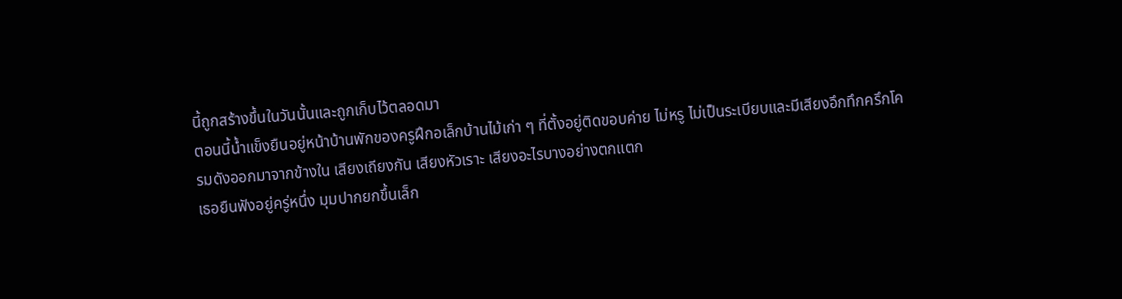นี้ถูกสร้างขึ้นในวันนั้นและถูกเก็บไว้ตลอดมา
ตอนนี้น้ำแข็งยืนอยู่หน้าบ้านพักของครูฝึกอเล็กบ้านไม้เก่า ๆ ที่ตั้งอยู่ติดขอบค่าย ไม่หรู ไม่เป็นระเบียบและมีเสียงอึกทึกครึกโครมดังออกมาจากข้างใน เสียงเถียงกัน เสียงหัวเราะ เสียงอะไรบางอย่างตกแตก
เธอยืนฟังอยู่ครู่หนึ่ง มุมปากยกขึ้นเล็ก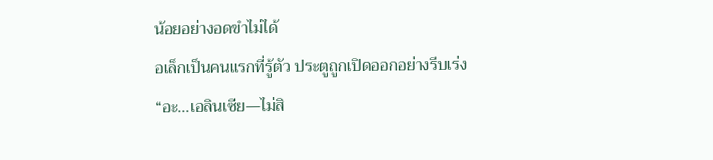น้อยอย่างอดขำไม่ได้
อเล็กเป็นคนแรกที่รู้ตัว ประตูถูกเปิดออกอย่างรีบเร่ง
“อะ...เอลินเซีย—ไม่สิ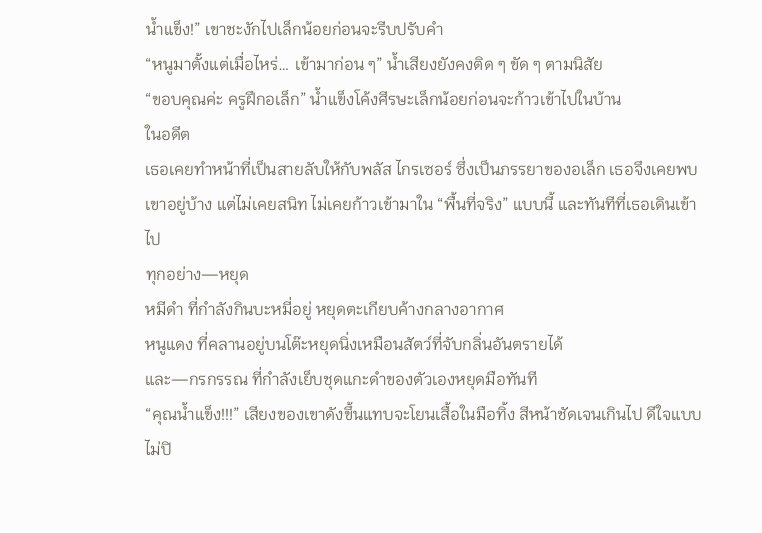น้ำแข็ง!” เขาชะงักไปเล็กน้อยก่อนจะรีบปรับคำ
“หนูมาตั้งแต่เมื่อไหร่… เข้ามาก่อน ๆ” น้ำเสียงยังคงติด ๆ ขัด ๆ ตามนิสัย
“ขอบคุณค่ะ ครูฝึกอเล็ก” น้ำแข็งโค้งศีรษะเล็กน้อยก่อนจะก้าวเข้าไปในบ้าน
ในอดีต
เธอเคยทำหน้าที่เป็นสายลับให้กับพลัส ไกรเซอร์ ซึ่งเป็นภรรยาของอเล็ก เธอจึงเคยพบเขาอยู่บ้าง แต่ไม่เคยสนิท ไม่เคยก้าวเข้ามาใน “พื้นที่จริง” แบบนี้ และทันทีที่เธอเดินเข้าไป
ทุกอย่าง—หยุด
หมีดำ ที่กำลังกินบะหมี่อยู่ หยุดตะเกียบค้างกลางอากาศ
หนูแดง ที่คลานอยู่บนโต๊ะหยุดนิ่งเหมือนสัตว์ที่จับกลิ่นอันตรายได้
และ—กรกรรณ ที่กำลังเย็บชุดแกะดำของตัวเองหยุดมือทันที
“คุณน้ำแข็ง!!!” เสียงของเขาดังขึ้นแทบจะโยนเสื้อในมือทิ้ง สีหน้าชัดเจนเกินไป ดีใจแบบไม่ปิ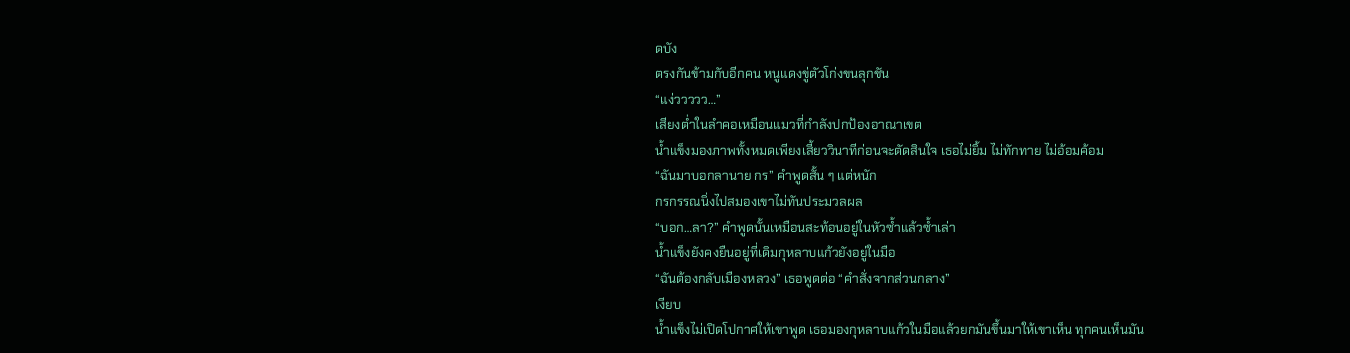ดบัง
ตรงกันข้ามกับอีกคน หนูแดงขู่ตัวโก่งขนลุกชัน
“แง่ววววว…”
เสียงต่ำในลำคอเหมือนแมวที่กำลังปกป้องอาณาเขต
น้ำแข็งมองภาพทั้งหมดเพียงเสี้ยววินาทีก่อนจะตัดสินใจ เธอไม่ยิ้ม ไม่ทักทาย ไม่อ้อมค้อม
“ฉันมาบอกลานาย กร” คำพูดสั้น ๆ แต่หนัก
กรกรรณนิ่งไปสมองเขาไม่ทันประมวลผล
“บอก…ลา?” คำพูดนั้นเหมือนสะท้อนอยู่ในหัวซ้ำแล้วซ้ำเล่า
น้ำแข็งยังคงยืนอยู่ที่เดิมกุหลาบแก้วยังอยู่ในมือ
“ฉันต้องกลับเมืองหลวง” เธอพูดต่อ “คำสั่งจากส่วนกลาง”
เงียบ
น้ำแข็งไม่เปิดโปกาศให้เขาพูด เธอมองกุหลาบแก้วในมือแล้วยกมันขึ้นมาให้เขาเห็น ทุกคนเห็นมัน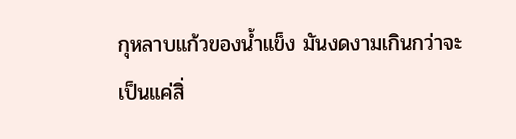กุหลาบแก้วของน้ำแข็ง มันงดงามเกินกว่าจะเป็นแค่สิ่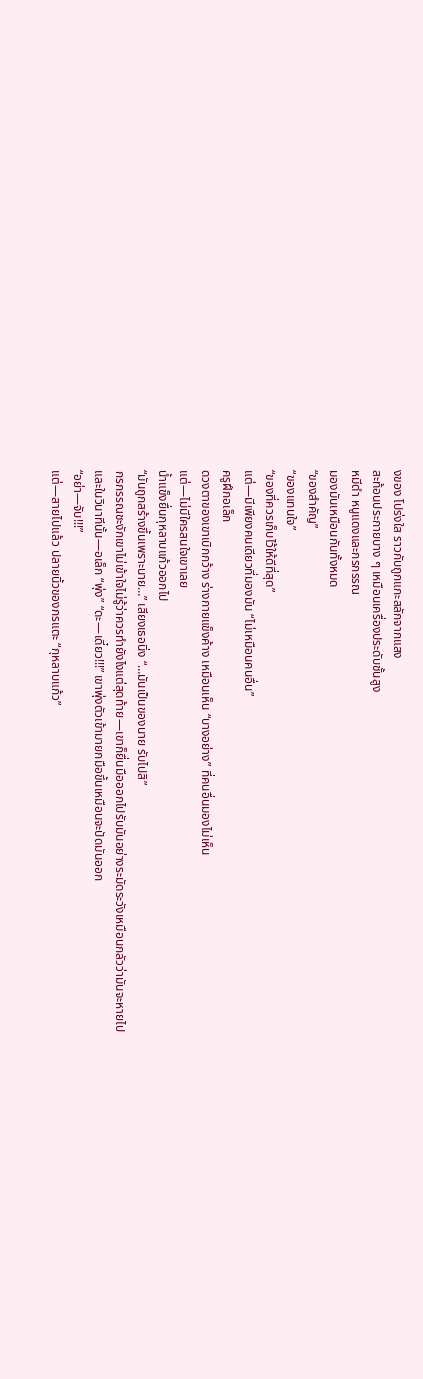งของ โปร่งใส ราวกับถูกแกะสลักจากแสง
สะท้อนประกายบาง ๆ เหมือนเครื่องประดับชั้นสูง
หมีดำ หนูแดงและกรกรรณ
มองมันเหมือนกันทั้งหมด
“ของสำคัญ”
“ของแทนใจ”
“ของที่ควรเก็บไว้ให้ดีที่สุด”
แต่—มีเพียงคนเดียวที่มองมัน “ไม่เหมือนคนอื่น”
ครูฝึกอเล็ก
ดวงตาของเขาเบิกกว้าง ร่างกายแข็งค้าง เหมือนเห็น “บางอย่าง” ที่คนอื่นมองไม่เห็น
แต่—ไม่มีใครสนใจเขาเลย
น้ำแข็งยื่นกุหลาบแก้วออกไป
“มันถูกสร้างขึ้นเพราะนาย…” เสียงเธอนิ่ง “…มันเป็นของนาย รับไปสิ”
กรกรรณชะงักเขาไม่เข้าใจไม่รู้ว่าควรทำยังไงแต่สุดท้าย—เขาก็ยื่นมือออกไปรับมันอย่างระมัดระวังเหมือนกลัวว่ามันจะหายไป
และในวินาทีนั้น—อเล็ก “พุ่ง” “ดะ—เดี๋ยว!!!” เขาพุ่งตัวเข้ามายกมือขึ้นเหมือนจะปัดมันออก
“อย่า—จับ!!!”
แต่—สายไปแล้ว ปลายนิ้วของกรแตะ “กุหลาบแก้ว”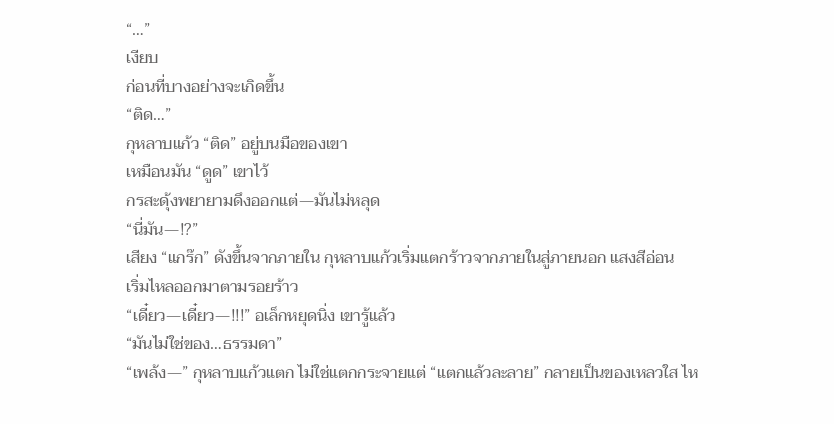“…”
เงียบ
ก่อนที่บางอย่างจะเกิดขึ้น
“ติด…”
กุหลาบแก้ว “ติด” อยู่บนมือของเขา
เหมือนมัน “ดูด” เขาไว้
กรสะดุ้งพยายามดึงออกแต่—มันไม่หลุด
“นี่มัน—!?”
เสียง “แกร๊ก” ดังขึ้นจากภายใน กุหลาบแก้วเริ่มแตกร้าวจากภายในสู่ภายนอก แสงสีอ่อน
เริ่มไหลออกมาตามรอยร้าว
“เดี๋ยว—เดี๋ยว—!!!” อเล็กหยุดนิ่ง เขารู้แล้ว
“มันไม่ใช่ของ…ธรรมดา”
“เพล้ง—” กุหลาบแก้วแตก ไม่ใช่แตกกระจายแต่ “แตกแล้วละลาย” กลายเป็นของเหลวใส ไห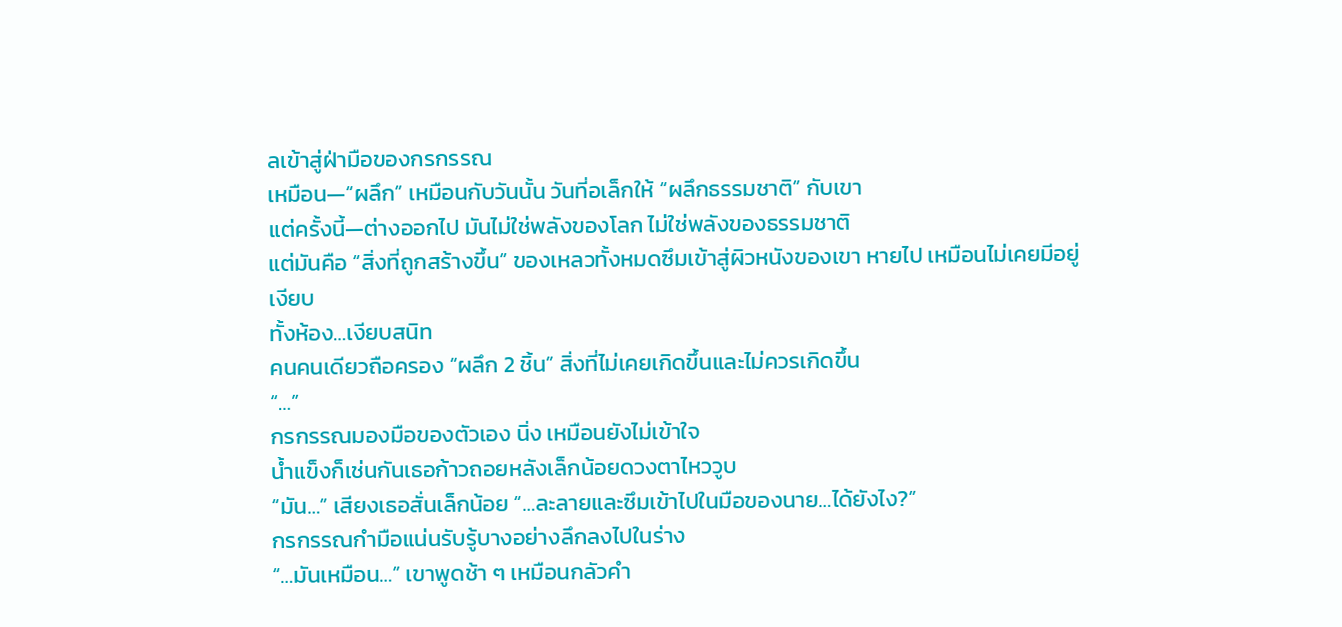ลเข้าสู่ฝ่ามือของกรกรรณ
เหมือน—“ผลึก” เหมือนกับวันนั้น วันที่อเล็กให้ “ผลึกธรรมชาติ” กับเขา
แต่ครั้งนี้—ต่างออกไป มันไม่ใช่พลังของโลก ไม่ใช่พลังของธรรมชาติ
แต่มันคือ “สิ่งที่ถูกสร้างขึ้น” ของเหลวทั้งหมดซึมเข้าสู่ผิวหนังของเขา หายไป เหมือนไม่เคยมีอยู่
เงียบ
ทั้งห้อง…เงียบสนิท
คนคนเดียวถือครอง “ผลึก 2 ชิ้น” สิ่งที่ไม่เคยเกิดขึ้นและไม่ควรเกิดขึ้น
“…”
กรกรรณมองมือของตัวเอง นิ่ง เหมือนยังไม่เข้าใจ
น้ำแข็งก็เช่นกันเธอก้าวถอยหลังเล็กน้อยดวงตาไหววูบ
“มัน…” เสียงเธอสั่นเล็กน้อย “…ละลายและซึมเข้าไปในมือของนาย…ได้ยังไง?”
กรกรรณกำมือแน่นรับรู้บางอย่างลึกลงไปในร่าง
“…มันเหมือน…” เขาพูดช้า ๆ เหมือนกลัวคำ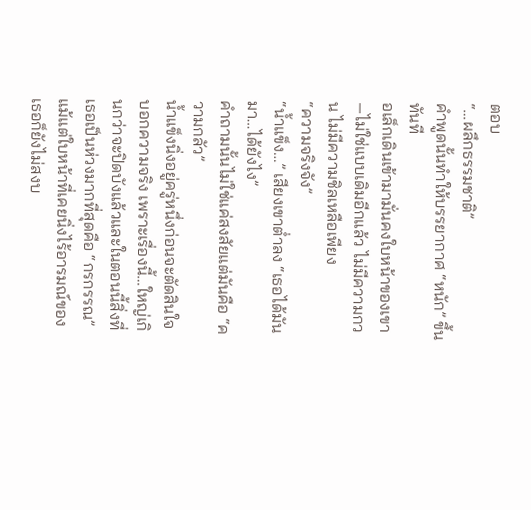ตอบ
“…ผลึกธรรมชาติ”
คำพูดนั้นทำให้บรรยากาศ “หนัก” ขึ้นทันที
อเล็กเดินเข้ามามั่นคงใบหน้าของเขา—ไม่ใช่แบบเดิมอีกแล้ว ไม่มีความกวน ไม่มีความชิลเหลือเพียง
“ความจริงจัง”
“น้ำแข็ง…” เสียงเขาต่ำลง “เธอได้มันมา…ได้ยังไง”
คำถามนั้นไม่ใช่แค่สงสัยแต่มันคือ “ความกลัว”
น้ำแข็งนิ่งอยู่ครู่หนึ่งก่อนจะตัดสินใจบอกความจริง เพราะเรื่องนี้…ใหญ่เกินกว่าจะปิดบังแล้วและในตอนนี้สิ่งที่เธอเป็นห่วงมากที่สุดคือ “กรกรรณ”
แม้แต่ใบหน้าที่เคยนิ่งไร้อารมณ์ของเธอก็ยังไม่สงบ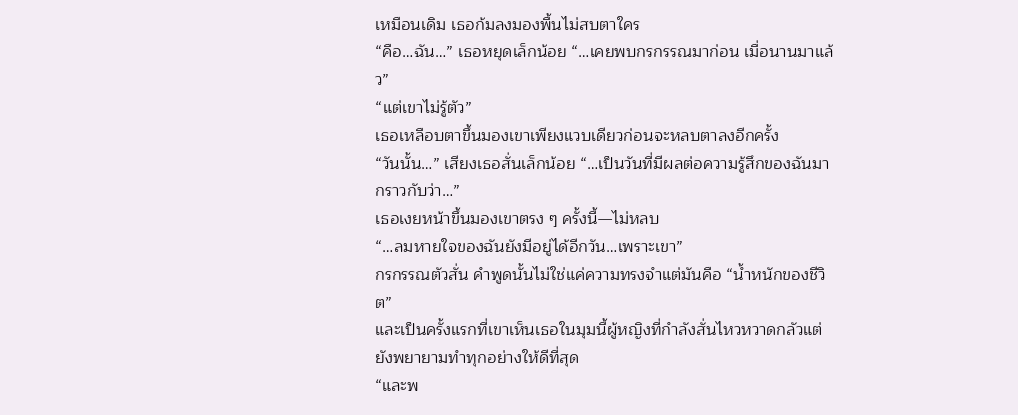เหมือนเดิม เธอก้มลงมองพื้นไม่สบตาใคร
“คือ…ฉัน…” เธอหยุดเล็กน้อย “…เคยพบกรกรรณมาก่อน เมื่อนานมาแล้ว”
“แต่เขาไม่รู้ตัว”
เธอเหลือบตาขึ้นมองเขาเพียงแวบเดียวก่อนจะหลบตาลงอีกครั้ง
“วันนั้น…” เสียงเธอสั่นเล็กน้อย “…เป็นวันที่มีผลต่อความรู้สึกของฉันมากราวกับว่า…”
เธอเงยหน้าขึ้นมองเขาตรง ๆ ครั้งนี้—ไม่หลบ
“…ลมหายใจของฉันยังมีอยู่ได้อีกวัน…เพราะเขา”
กรกรรณตัวสั่น คำพูดนั้นไม่ใช่แค่ความทรงจำแต่มันคือ “น้ำหนักของชีวิต”
และเป็นครั้งแรกที่เขาเห็นเธอในมุมนี้ผู้หญิงที่กำลังสั่นไหวหวาดกลัวแต่ยังพยายามทำทุกอย่างให้ดีที่สุด
“และพ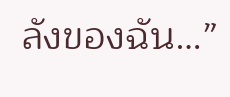ลังของฉัน…”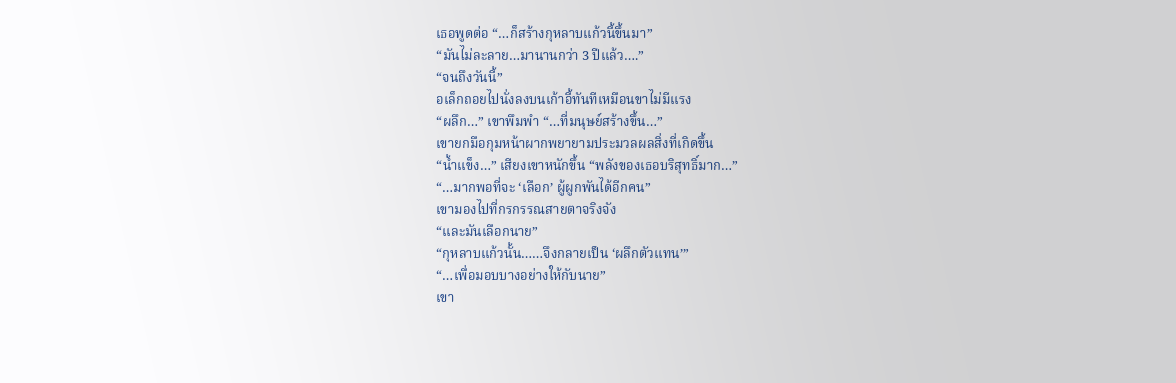เธอพูดต่อ “…ก็สร้างกุหลาบแก้วนี้ขึ้นมา”
“มันไม่ละลาย…มานานกว่า 3 ปีแล้ว….”
“จนถึงวันนี้”
อเล็กถอยไปนั่งลงบนเก้าอี้ทันทีเหมือนขาไม่มีแรง
“ผลึก…” เขาพึมพำ “…ที่มนุษย์สร้างขึ้น…”
เขายกมือกุมหน้าผากพยายามประมวลผลสิ่งที่เกิดขึ้น
“น้ำแข็ง…” เสียงเขาหนักขึ้น “พลังของเธอบริสุทธิ์มาก…”
“…มากพอที่จะ ‘เลือก’ ผู้ผูกพันได้อีกคน”
เขามองไปที่กรกรรณสายตาจริงจัง
“และมันเลือกนาย”
“กุหลาบแก้วนั้น……จึงกลายเป็น ‘ผลึกตัวแทน’”
“…เพื่อมอบบางอย่างให้กับนาย”
เขา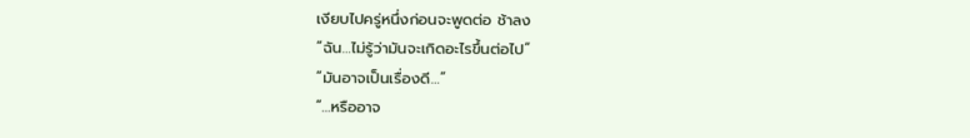เงียบไปครู่หนึ่งก่อนจะพูดต่อ ช้าลง
“ฉัน…ไม่รู้ว่ามันจะเกิดอะไรขึ้นต่อไป”
“มันอาจเป็นเรื่องดี…”
“…หรืออาจ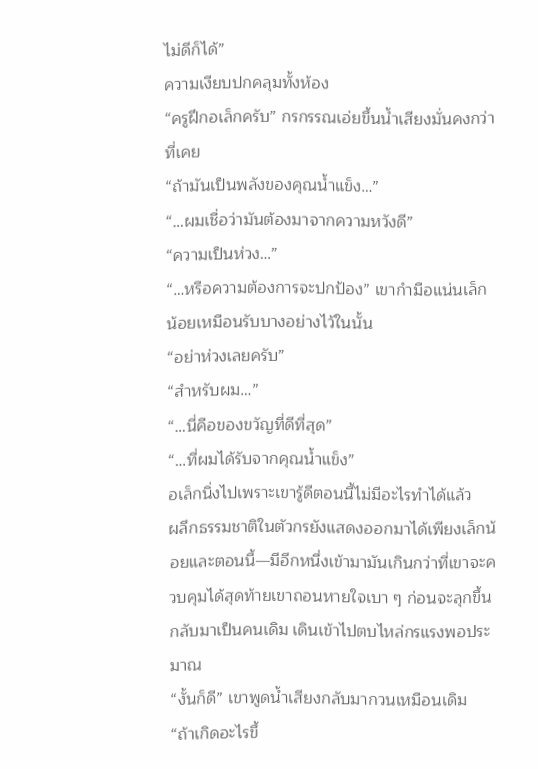ไม่ดีก็ได้”
ความเงียบปกคลุมทั้งห้อง
“ครูฝึกอเล็กครับ” กรกรรณเอ่ยขึ้นน้ำเสียงมั่นคงกว่าที่เคย
“ถ้ามันเป็นพลังของคุณน้ำแข็ง…”
“…ผมเชื่อว่ามันต้องมาจากความหวังดี”
“ความเป็นห่วง…”
“…หรือความต้องการจะปกป้อง” เขากำมือแน่นเล็กน้อยเหมือนรับบางอย่างไว้ในนั้น
“อย่าห่วงเลยครับ”
“สำหรับผม…”
“…นี่คือของขวัญที่ดีที่สุด”
“…ที่ผมได้รับจากคุณน้ำแข็ง”
อเล็กนิ่งไปเพราะเขารู้ดีตอนนี้ไม่มีอะไรทำได้แล้ว
ผลึกธรรมชาติในตัวกรยังแสดงออกมาได้เพียงเล็กน้อยและตอนนี้—มีอีกหนึ่งเข้ามามันเกินกว่าที่เขาจะควบคุมได้สุดท้ายเขาถอนหายใจเบา ๆ ก่อนจะลุกขึ้นกลับมาเป็นคนเดิม เดินเข้าไปตบไหล่กรแรงพอประมาณ
“งั้นก็ดี” เขาพูดน้ำเสียงกลับมากวนเหมือนเดิม
“ถ้าเกิดอะไรขึ้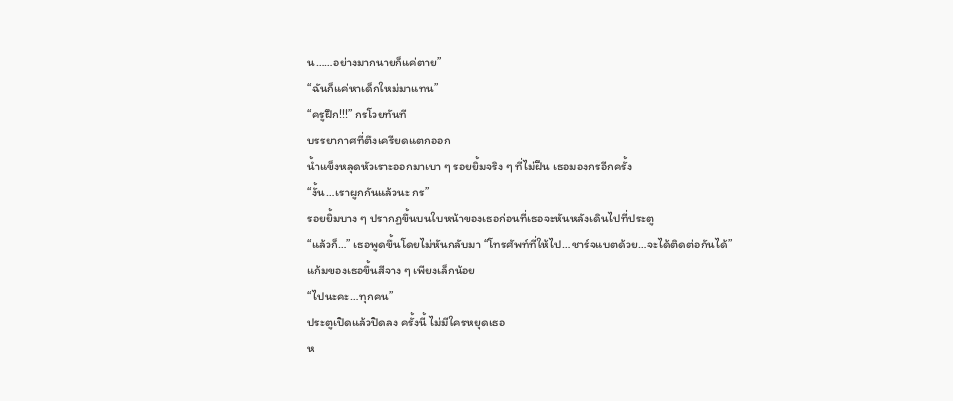น……อย่างมากนายก็แค่ตาย”
“ฉันก็แค่หาเด็กใหม่มาแทน”
“ครูฝึก!!!” กรโวยทันที
บรรยากาศที่ตึงเครียดแตกออก
น้ำแข็งหลุดหัวเราะออกมาเบา ๆ รอยยิ้มจริง ๆ ที่ไม่ฝืน เธอมองกรอีกครั้ง
“งั้น…เราผูกกันแล้วนะ กร”
รอยยิ้มบาง ๆ ปรากฏขึ้นบนใบหน้าของเธอก่อนที่เธอจะหันหลังเดินไปที่ประตู
“แล้วก็…” เธอพูดขึ้นโดยไม่หันกลับมา “โทรศัพท์ที่ให้ไป…ชาร์จแบตด้วย…จะได้ติดต่อกันได้”
แก้มของเธอขึ้นสีจาง ๆ เพียงเล็กน้อย
“ไปนะคะ…ทุกคน”
ประตูเปิดแล้วปิดลง ครั้งนี้ ไม่มีใครหยุดเธอ
ห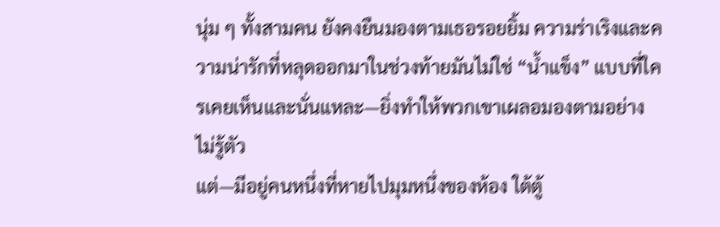นุ่ม ๆ ทั้งสามคน ยังคงยืนมองตามเธอรอยยิ้ม ความร่าเริงและความน่ารักที่หลุดออกมาในช่วงท้ายมันไม่ใช่ “น้ำแข็ง” แบบที่ใครเคยเห็นและนั่นแหละ—ยิ่งทำให้พวกเขาเผลอมองตามอย่างไม่รู้ตัว
แต่—มีอยู่คนหนึ่งที่หายไปมุมหนึ่งของห้อง ใต้ตู้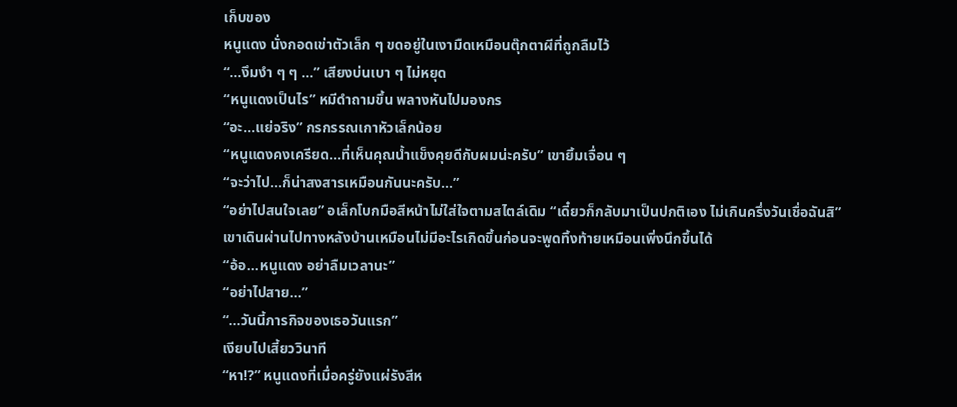เก็บของ
หนูแดง นั่งกอดเข่าตัวเล็ก ๆ ขดอยู่ในเงามืดเหมือนตุ๊กตาผีที่ถูกลืมไว้
“…งึมงำ ๆ ๆ …” เสียงบ่นเบา ๆ ไม่หยุด
“หนูแดงเป็นไร” หมีดำถามขึ้น พลางหันไปมองกร
“อะ…แย่จริง” กรกรรณเกาหัวเล็กน้อย
“หนูแดงคงเครียด…ที่เห็นคุณน้ำแข็งคุยดีกับผมน่ะครับ” เขายิ้มเจื่อน ๆ
“จะว่าไป…ก็น่าสงสารเหมือนกันนะครับ…”
“อย่าไปสนใจเลย” อเล็กโบกมือสีหน้าไม่ใส่ใจตามสไตล์เดิม “เดี๋ยวก็กลับมาเป็นปกติเอง ไม่เกินครึ่งวันเชื่อฉันสิ”
เขาเดินผ่านไปทางหลังบ้านเหมือนไม่มีอะไรเกิดขึ้นก่อนจะพูดทิ้งท้ายเหมือนเพิ่งนึกขึ้นได้
“อ้อ…หนูแดง อย่าลืมเวลานะ”
“อย่าไปสาย…”
“…วันนี้ภารกิจของเธอวันแรก”
เงียบไปเสี้ยววินาที
“หา!?” หนูแดงที่เมื่อครู่ยังแผ่รังสีห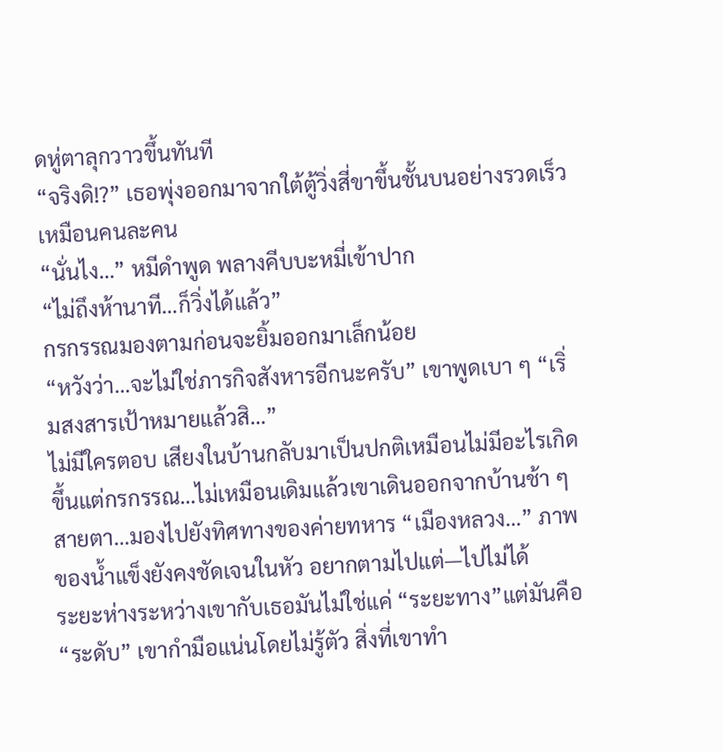ดหู่ตาลุกวาวขึ้นทันที
“จริงดิ!?” เธอพุ่งออกมาจากใต้ตู้วิ่งสี่ขาขึ้นชั้นบนอย่างรวดเร็วเหมือนคนละคน
“นั่นไง…” หมีดำพูด พลางคีบบะหมี่เข้าปาก
“ไม่ถึงห้านาที…ก็วิ่งได้แล้ว”
กรกรรณมองตามก่อนจะยิ้มออกมาเล็กน้อย
“หวังว่า…จะไม่ใช่ภารกิจสังหารอีกนะครับ” เขาพูดเบา ๆ “เริ่มสงสารเป้าหมายแล้วสิ…”
ไม่มีใครตอบ เสียงในบ้านกลับมาเป็นปกติเหมือนไม่มีอะไรเกิดขึ้นแต่กรกรรณ…ไม่เหมือนเดิมแล้วเขาเดินออกจากบ้านช้า ๆ สายตา…มองไปยังทิศทางของค่ายทหาร “เมืองหลวง…” ภาพของน้ำแข็งยังคงชัดเจนในหัว อยากตามไปแต่—ไปไม่ได้
ระยะห่างระหว่างเขากับเธอมันไม่ใช่แค่ “ระยะทาง”แต่มันคือ“ระดับ” เขากำมือแน่นโดยไม่รู้ตัว สิ่งที่เขาทำ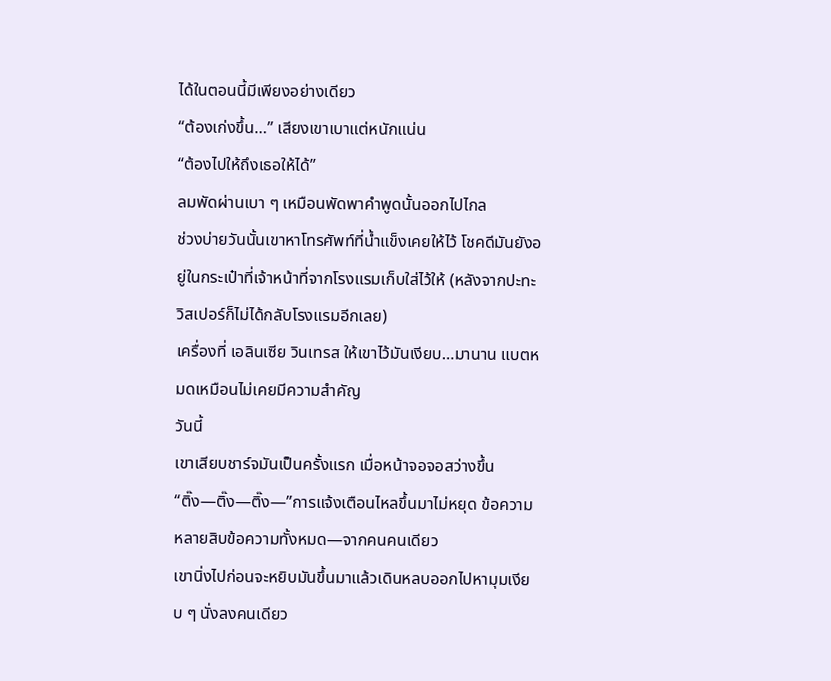ได้ในตอนนี้มีเพียงอย่างเดียว
“ต้องเก่งขึ้น…” เสียงเขาเบาแต่หนักแน่น
“ต้องไปให้ถึงเธอให้ได้”
ลมพัดผ่านเบา ๆ เหมือนพัดพาคำพูดนั้นออกไปไกล
ช่วงบ่ายวันนั้นเขาหาโทรศัพท์ที่น้ำแข็งเคยให้ไว้ โชคดีมันยังอยู่ในกระเป๋าที่เจ้าหน้าที่จากโรงแรมเก็บใส่ไว้ให้ (หลังจากปะทะวิสเปอร์ก็ไม่ได้กลับโรงแรมอีกเลย)
เครื่องที่ เอลินเซีย วินเทรส ให้เขาไว้มันเงียบ…มานาน แบตหมดเหมือนไม่เคยมีความสำคัญ
วันนี้
เขาเสียบชาร์จมันเป็นครั้งแรก เมื่อหน้าจอจอสว่างขึ้น
“ติ๊ง—ติ๊ง—ติ๊ง—”การแจ้งเตือนไหลขึ้นมาไม่หยุด ข้อความหลายสิบข้อความทั้งหมด—จากคนคนเดียว
เขานิ่งไปก่อนจะหยิบมันขึ้นมาแล้วเดินหลบออกไปหามุมเงียบ ๆ นั่งลงคนเดียว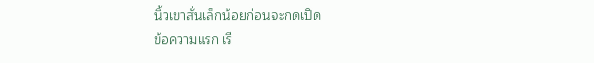นิ้วเขาสั่นเล็กน้อยก่อนจะกดเปิด
ข้อความแรก เรี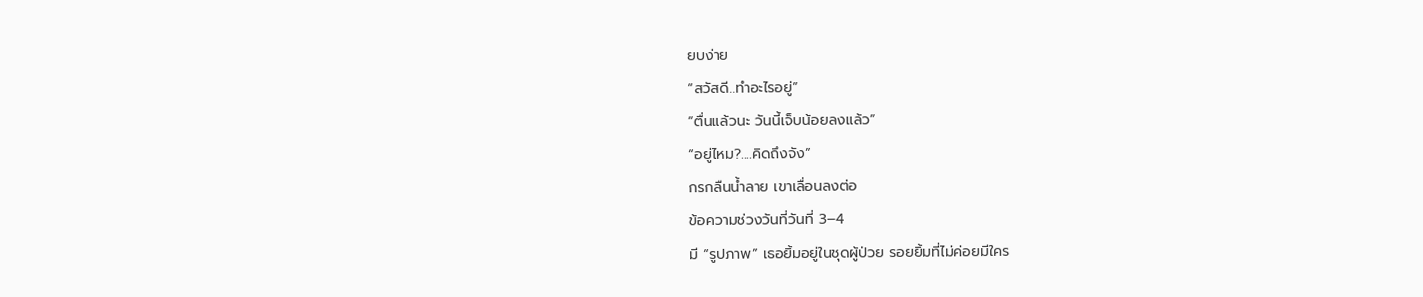ยบง่าย
“สวัสดี..ทำอะไรอยู่”
“ตื่นแล้วนะ วันนี้เจ็บน้อยลงแล้ว”
“อยู่ไหม?....คิดถึงจัง”
กรกลืนน้ำลาย เขาเลื่อนลงต่อ
ข้อความช่วงวันที่วันที่ 3–4
มี “รูปภาพ” เธอยิ้มอยู่ในชุดผู้ป่วย รอยยิ้มที่ไม่ค่อยมีใคร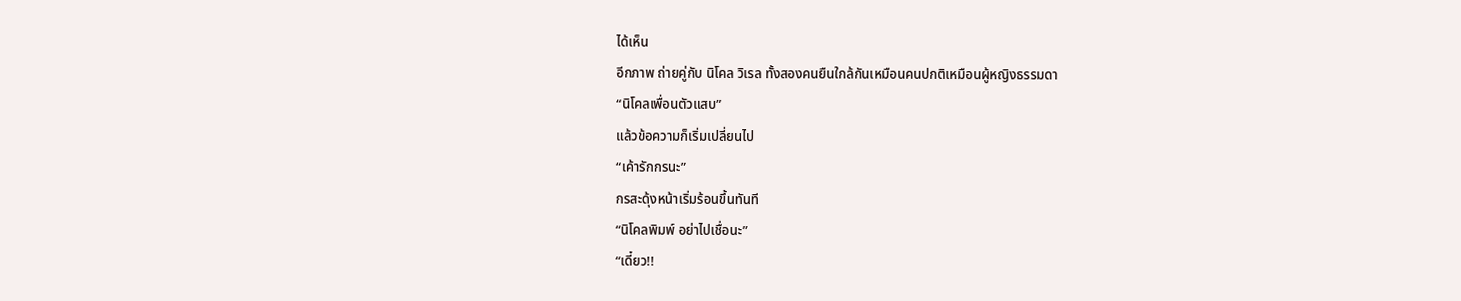ได้เห็น
อีกภาพ ถ่ายคู่กับ นิโคล วิเรล ทั้งสองคนยืนใกล้กันเหมือนคนปกติเหมือนผู้หญิงธรรมดา
“นิโคลเพื่อนตัวแสบ”
แล้วข้อความก็เริ่มเปลี่ยนไป
“เค้ารักกรนะ”
กรสะดุ้งหน้าเริ่มร้อนขึ้นทันที
“นิโคลพิมพ์ อย่าไปเชื่อนะ”
“เดี๋ยว!!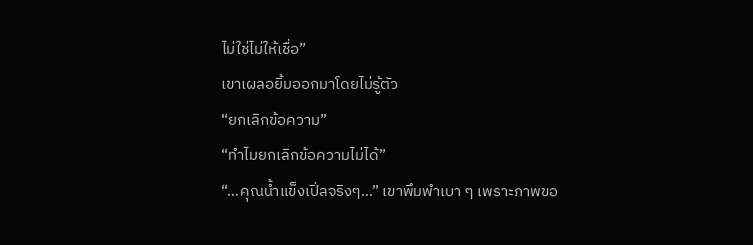ไม่ใช่ไม่ให้เชื่อ”
เขาเผลอยิ้มออกมาโดยไม่รู้ตัว
“ยกเลิกข้อความ”
“ทำไมยกเลิกข้อความไม่ได้”
“…คุณน้ำแข็งเปิ่ลจริงๆ…” เขาพึมพำเบา ๆ เพราะภาพขอ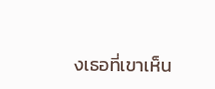งเธอที่เขาเห็น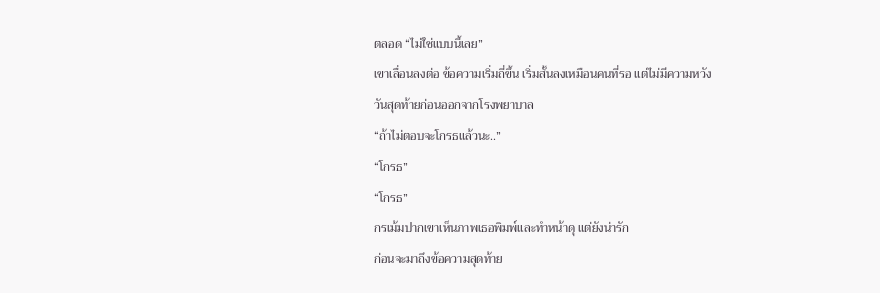ตลอด “ไม่ใช่แบบนี้เลย”
เขาเลื่อนลงต่อ ข้อความเริ่มถี่ขึ้น เริ่มสั้นลงเหมือนคนที่รอ แต่ไม่มีความหวัง
วันสุดท้ายก่อนออกจากโรงพยาบาล
“ถ้าไม่ตอบจะโกรธแล้วนะ..”
“โกรธ”
“โกรธ”
กรเม้มปากเขาเห็นภาพเธอพิมพ์และทำหน้าดุ แต่ยังน่ารัก
ก่อนจะมาถึงข้อความสุดท้าย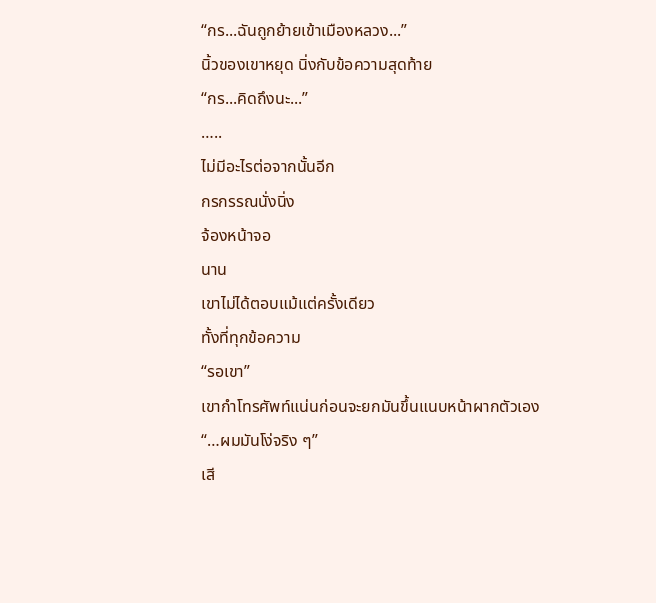“กร...ฉันถูกย้ายเข้าเมืองหลวง...”
นิ้วของเขาหยุด นิ่งกับข้อความสุดท้าย
“กร...คิดถึงนะ...”
…..
ไม่มีอะไรต่อจากนั้นอีก
กรกรรณนั่งนิ่ง
จ้องหน้าจอ
นาน
เขาไม่ได้ตอบแม้แต่ครั้งเดียว
ทั้งที่ทุกข้อความ
“รอเขา”
เขากำโทรศัพท์แน่นก่อนจะยกมันขึ้นแนบหน้าผากตัวเอง
“…ผมมันโง่จริง ๆ”
เสี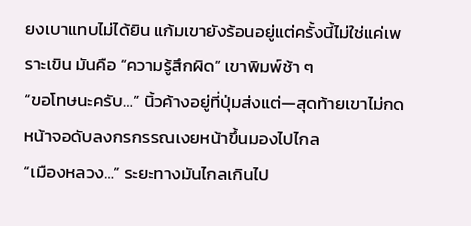ยงเบาแทบไม่ได้ยิน แก้มเขายังร้อนอยู่แต่ครั้งนี้ไม่ใช่แค่เพราะเขิน มันคือ “ความรู้สึกผิด” เขาพิมพ์ช้า ๆ
“ขอโทษนะครับ…” นิ้วค้างอยู่ที่ปุ่มส่งแต่—สุดท้ายเขาไม่กด
หน้าจอดับลงกรกรรณเงยหน้าขึ้นมองไปไกล
“เมืองหลวง…” ระยะทางมันไกลเกินไป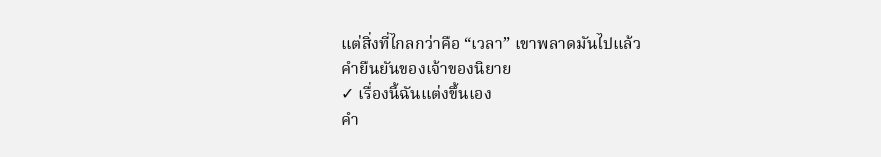แต่สิ่งที่ไกลกว่าคือ “เวลา” เขาพลาดมันไปแล้ว
คำยืนยันของเจ้าของนิยาย
✓ เรื่องนี้ฉันแต่งขึ้นเอง
คำ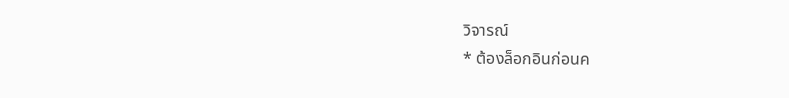วิจารณ์
* ต้องล็อกอินก่อนค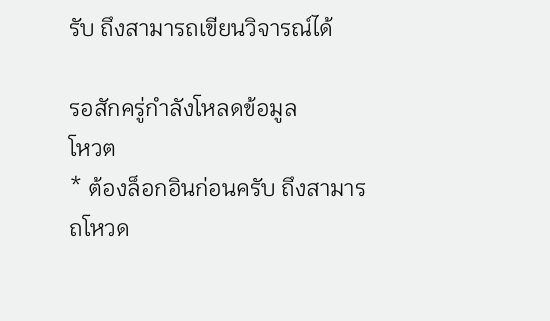รับ ถึงสามารถเขียนวิจารณ์ได้

รอสักครู่กำลังโหลดข้อมูล
โหวต
* ต้องล็อกอินก่อนครับ ถึงสามารถโหวด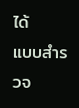ได้
แบบสำรวจ